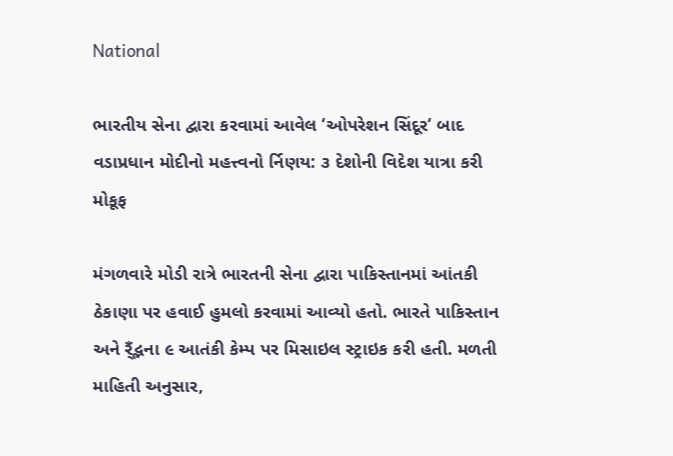National

ભારતીય સેના દ્વારા કરવામાં આવેલ ‘ઓપરેશન સિંદૂર‘ બાદ વડાપ્રધાન મોદીનો મહત્ત્વનો ર્નિણય: ૩ દેશોની વિદેશ યાત્રા કરી મોકૂફ

મંગળવારે મોડી રાત્રે ભારતની સેના દ્વારા પાકિસ્તાનમાં આંતકી ઠેકાણા પર હવાઈ હુમલો કરવામાં આવ્યો હતો. ભારતે પાકિસ્તાન અને ર્ઁદ્ભના ૯ આતંકી કેમ્પ પર મિસાઇલ સ્ટ્રાઇક કરી હતી. મળતી માહિતી અનુસાર,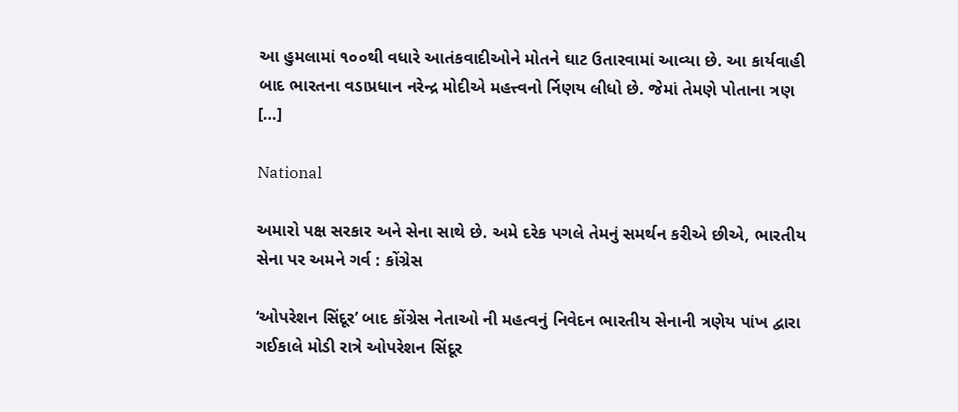આ હુમલામાં ૧૦૦થી વધારે આતંકવાદીઓને મોતને ઘાટ ઉતારવામાં આવ્યા છે. આ કાર્યવાહી બાદ ભારતના વડાપ્રધાન નરેન્દ્ર મોદીએ મહત્ત્વનો ર્નિણય લીધો છે. જેમાં તેમણે પોતાના ત્રણ […]

National

અમારો પક્ષ સરકાર અને સેના સાથે છે. અમે દરેક પગલે તેમનું સમર્થન કરીએ છીએ, ભારતીય સેના પર અમને ગર્વ : કોંગ્રેસ

‘ઓપરેશન સિંદૂર’ બાદ કોંગ્રેસ નેતાઓ ની મહત્વનું નિવેદન ભારતીય સેનાની ત્રણેય પાંખ દ્વારા ગઈકાલે મોડી રાત્રે ઓપરેશન સિંદૂર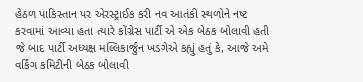હેઠળ પાકિસ્તાન પર એરસ્ટ્રાઈક કરી નવ આતંકી સ્થળોને નષ્ટ કરવામાં આવ્યા હતા ત્યારે કોંગ્રેસ પાર્ટી એ એક બેઠક બોલાવી હતી જે બાદ પાર્ટી અધ્યક્ષ મલ્લિકાર્જુન ખડગેએ કહ્યું હતું કે, આજે અમે વર્કિંગ કમિટીની બેઠક બોલાવી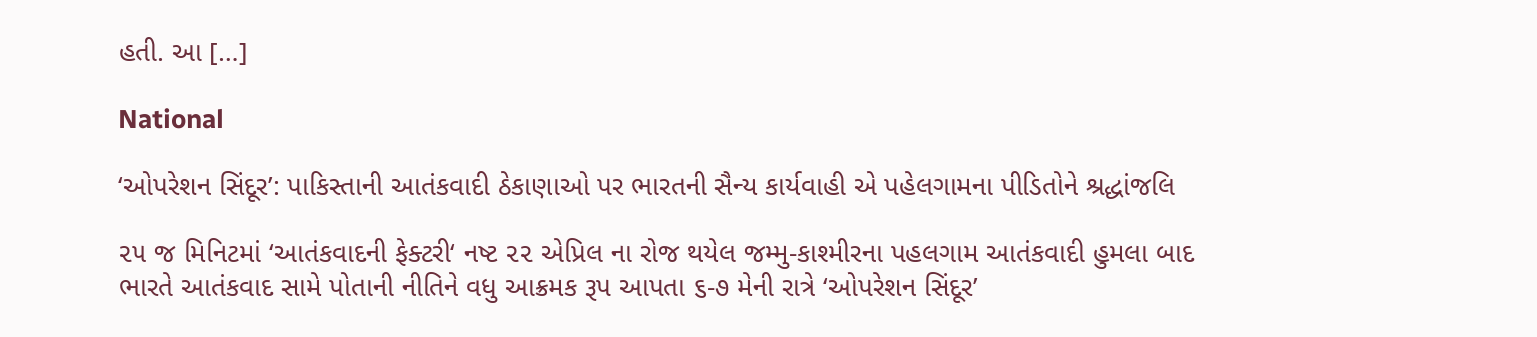હતી. આ […]

National

‘ઓપરેશન સિંદૂર’: પાકિસ્તાની આતંકવાદી ઠેકાણાઓ પર ભારતની સૈન્ય કાર્યવાહી એ પહેલગામના પીડિતોને શ્રદ્ધાંજલિ

૨૫ જ મિનિટમાં ‘આતંકવાદની ફેક્ટરી‘ નષ્ટ ૨૨ એપ્રિલ ના રોજ થયેલ જમ્મુ-કાશ્મીરના પહલગામ આતંકવાદી હુમલા બાદ ભારતે આતંકવાદ સામે પોતાની નીતિને વધુ આક્રમક રૂપ આપતા ૬-૭ મેની રાત્રે ‘ઓપરેશન સિંદૂર’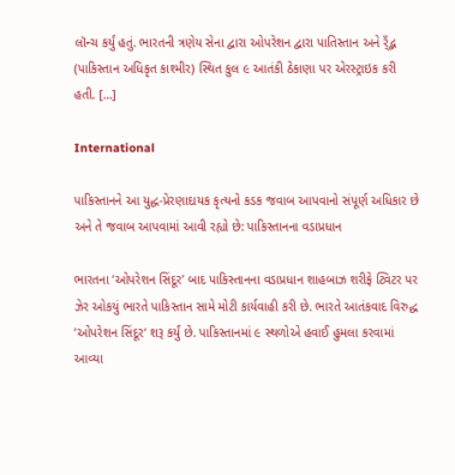લૉન્ચ કર્યું હતું. ભારતની ત્રણેય સેના દ્વારા ઓપરેશન દ્વારા પાતિસ્તાન અને ર્ઁદ્ભ (પાકિસ્તાન અધિકૃત કાશ્મીર) સ્થિત કુલ ૯ આતંકી ઠેકાણા પર એરસ્ટ્રાઇક કરી હતી. […]

International

પાકિસ્તાનને આ યુદ્ધ-પ્રેરણાદાયક કૃત્યનો કડક જવાબ આપવાનો સંપૂર્ણ અધિકાર છે અને તે જવાબ આપવામાં આવી રહ્યો છે: પાકિસ્તાનના વડાપ્રધાન

ભારતના ‘ઓપરેશન સિંદૂર’ બાદ પાકિસ્તાનના વડાપ્રધાન શાહબાઝ શરીફે ટ્વિટર પર ઝેર ઓકયું ભારતે પાકિસ્તાન સામે મોટી કાર્યવાહી કરી છે. ભારતે આતંકવાદ વિરુદ્ધ ‘ઓપરેશન સિંદૂર‘ શરૂ કર્યું છે. પાકિસ્તાનમાં ૯ સ્થળોએ હવાઈ હુમલા કરવામાં આવ્યા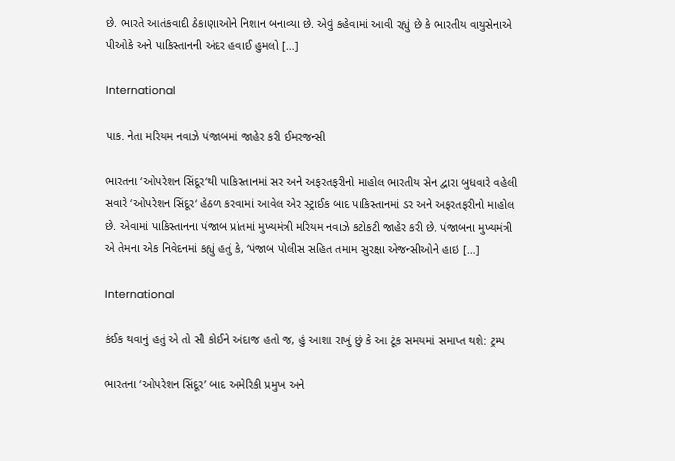છે. ભારતે આતંકવાદી ઠેકાણાઓને નિશાન બનાવ્યા છે. એવું કહેવામાં આવી રહ્યું છે કે ભારતીય વાયુસેનાએ પીઓકે અને પાકિસ્તાનની અંદર હવાઈ હુમલો […]

International

પાક. નેતા મરિયમ નવાઝે પંજાબમાં જાહેર કરી ઈમરજન્સી

ભારતના ‘ઓપરેશન સિંદૂર‘થી પાકિસ્તાનમાં સર અને અફરતફરીનો માહોલ ભારતીય સેન દ્વારા બુધવારે વહેલી સવારે ‘ઓપરેશન સિંદૂર‘ હેઠળ કરવામાં આવેલ એર સ્ટ્રાઈક બાદ પાકિસ્તાનમાં ડર અને અફરતફરીનો માહોલ છે. એવામાં પાકિસ્તાનના પંજાબ પ્રાંતમાં મુખ્યમંત્રી મરિયમ નવાઝે કટોકટી જાહેર કરી છે. પંજાબના મુખ્યમંત્રી એ તેમના એક નિવેદનમાં કહ્યું હતું કે, ‘પંજાબ પોલીસ સહિત તમામ સુરક્ષા એજન્સીઓને હાઇ […]

International

કંઈક થવાનું હતું એ તો સૌ કોઈને અંદાજ હતો જ, હું આશા રાખું છું કે આ ટૂંક સમયમાં સમાપ્ત થશે: ટ્રમ્પ

ભારતના ‘ઓપરેશન સિંદૂર’ બાદ અમેરિકી પ્રમુખ અને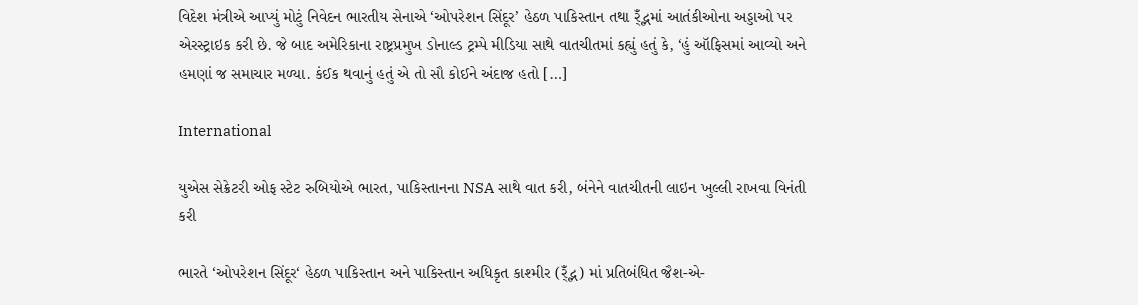વિદેશ મંત્રીએ આપ્યું મોટું નિવેદન ભારતીય સેનાએ ‘ઓપરેશન સિંદૂર’ હેઠળ પાકિસ્તાન તથા ર્ઁદ્ભમાં આતંકીઓના અડ્ડાઓ પર એરસ્ટ્રાઇક કરી છે. જે બાદ અમેરિકાના રાષ્ટ્રપ્રમુખ ડોનાલ્ડ ટ્રમ્પે મીડિયા સાથે વાતચીતમાં કહ્યું હતું કે, ‘હું ઑફિસમાં આવ્યો અને હમણાં જ સમાચાર મળ્યા. કંઈક થવાનું હતું એ તો સૌ કોઈને અંદાજ હતો […]

International

યુએસ સેક્રેટરી ઓફ સ્ટેટ રુબિયોએ ભારત, પાકિસ્તાનના NSA સાથે વાત કરી, બંનેને વાતચીતની લાઇન ખુલ્લી રાખવા વિનંતી કરી

ભારતે ‘ઓપરેશન સિંદૂર‘ હેઠળ પાકિસ્તાન અને પાકિસ્તાન અધિકૃત કાશ્મીર (ર્ઁદ્ભ) માં પ્રતિબંધિત જૈશ-એ-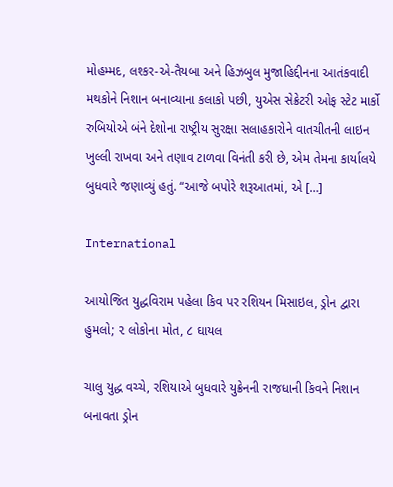મોહમ્મદ, લશ્કર-એ-તૈયબા અને હિઝબુલ મુજાહિદ્દીનના આતંકવાદી મથકોને નિશાન બનાવ્યાના કલાકો પછી, યુએસ સેક્રેટરી ઓફ સ્ટેટ માર્કો રુબિયોએ બંને દેશોના રાષ્ટ્રીય સુરક્ષા સલાહકારોને વાતચીતની લાઇન ખુલ્લી રાખવા અને તણાવ ટાળવા વિનંતી કરી છે, એમ તેમના કાર્યાલયે બુધવારે જણાવ્યું હતું. “આજે બપોરે શરૂઆતમાં, એ […]

International

આયોજિત યુદ્ધવિરામ પહેલા કિવ પર રશિયન મિસાઇલ, ડ્રોન દ્વારા હુમલો; ૨ લોકોના મોત, ૮ ઘાયલ

ચાલુ યુદ્ધ વચ્ચે, રશિયાએ બુધવારે યુક્રેનની રાજધાની કિવને નિશાન બનાવતા ડ્રોન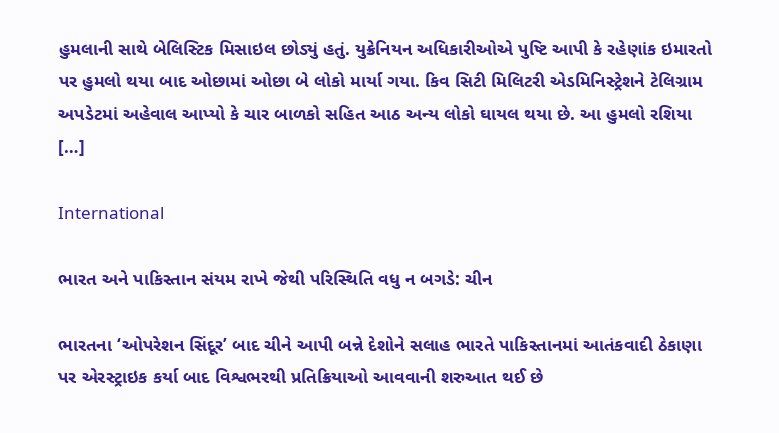હુમલાની સાથે બેલિસ્ટિક મિસાઇલ છોડ્યું હતું. યુક્રેનિયન અધિકારીઓએ પુષ્ટિ આપી કે રહેણાંક ઇમારતો પર હુમલો થયા બાદ ઓછામાં ઓછા બે લોકો માર્યા ગયા. કિવ સિટી મિલિટરી એડમિનિસ્ટ્રેશને ટેલિગ્રામ અપડેટમાં અહેવાલ આપ્યો કે ચાર બાળકો સહિત આઠ અન્ય લોકો ઘાયલ થયા છે. આ હુમલો રશિયા […]

International

ભારત અને પાકિસ્તાન સંયમ રાખે જેથી પરિસ્થિતિ વધુ ન બગડે: ચીન

ભારતના ‘ઓપરેશન સિંદૂર’ બાદ ચીને આપી બન્ને દેશોને સલાહ ભારતે પાકિસ્તાનમાં આતંકવાદી ઠેકાણા પર એરસ્ટ્રાઇક કર્યા બાદ વિશ્વભરથી પ્રતિક્રિયાઓ આવવાની શરુઆત થઈ છે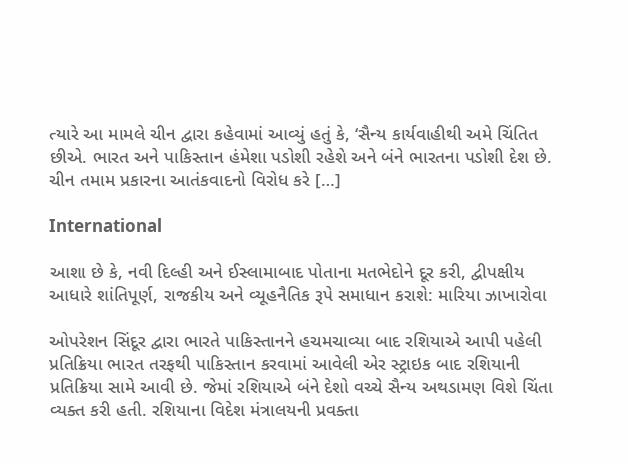ત્યારે આ મામલે ચીન દ્વારા કહેવામાં આવ્યું હતું કે, ‘સૈન્ય કાર્યવાહીથી અમે ચિંતિત છીએ. ભારત અને પાકિસ્તાન હંમેશા પડોશી રહેશે અને બંને ભારતના પડોશી દેશ છે. ચીન તમામ પ્રકારના આતંકવાદનો વિરોધ કરે […]

International

આશા છે કે, નવી દિલ્હી અને ઈસ્લામાબાદ પોતાના મતભેદોને દૂર કરી, દ્વીપક્ષીય આધારે શાંતિપૂર્ણ, રાજકીય અને વ્યૂહનૈતિક રૂપે સમાધાન કરાશે: મારિયા ઝાખારોવા

ઓપરેશન સિંદૂર દ્વારા ભારતે પાકિસ્તાનને હચમચાવ્યા બાદ રશિયાએ આપી પહેલી પ્રતિક્રિયા ભારત તરફથી પાકિસ્તાન કરવામાં આવેલી એર સ્ટ્રાઇક બાદ રશિયાની પ્રતિક્રિયા સામે આવી છે. જેમાં રશિયાએ બંને દેશો વચ્ચે સૈન્ય અથડામણ વિશે ચિંતા વ્યક્ત કરી હતી. રશિયાના વિદેશ મંત્રાલયની પ્રવક્તા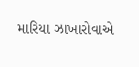મારિયા ઝાખારોવાએ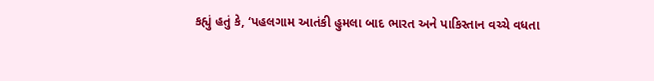કહ્યું હતું કે, ‘પહલગામ આતંકી હુમલા બાદ ભારત અને પાકિસ્તાન વચ્ચે વધતા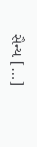સૈન્ય […]